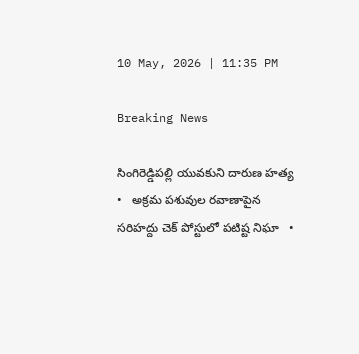10 May, 2026 | 11:35 PM

Breaking News

సింగిరెడ్డిపల్లి యువకుని దారుణ హత్య   •   అక్రమ పశువుల రవాణాపైన సరిహద్దు చెక్ పోస్టులో పటిష్ట నిఘా   •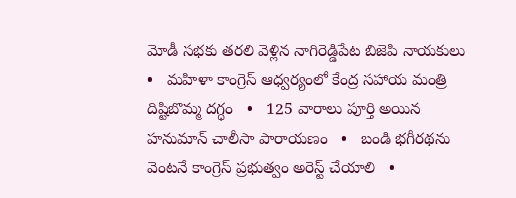మోడీ సభకు తరలి వెళ్లిన నాగిరెడ్డిపేట బిజెపి నాయకులు   •   మహిళా కాంగ్రెస్ ఆధ్వర్యంలో కేంద్ర సహాయ మంత్రి దిష్టిబొమ్మ దగ్ధం   •   125 వారాలు పూర్తి అయిన హనుమాన్ చాలీసా పారాయణం   •   బండి భగీరథను వెంటనే కాంగ్రెస్ ప్రభుత్వం అరెస్ట్ చేయాలి   •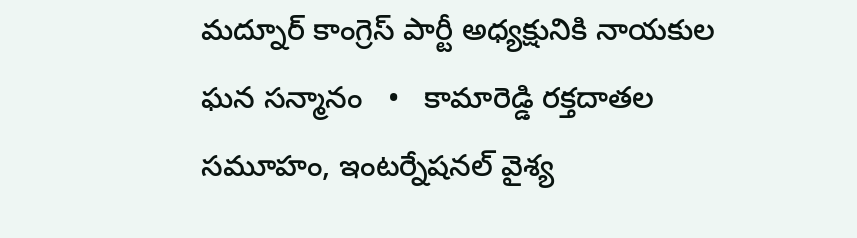మద్నూర్ కాంగ్రెస్ పార్టీ అధ్యక్షునికి నాయకుల ఘన సన్మానం   •   కామారెడ్డి రక్తదాతల సమూహం, ఇంటర్నేషనల్ వైశ్య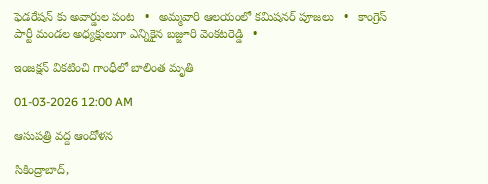ఫెడరేషన్ కు అవార్డుల పంట   •   అమ్మవారి ఆలయంలో కమిషనర్ పూజలు   •   కాంగ్రెస్ పార్టీ మండల అధ్యక్షులుగా ఎన్నికైన బజ్జూరి వెంకటరెడ్డి   •

ఇంజక్షన్ వికటించి గాంధీలో బాలింత మృతి

01-03-2026 12:00 AM

ఆసుపత్రి వద్ద ఆందోళన

సికింద్రాబాద్,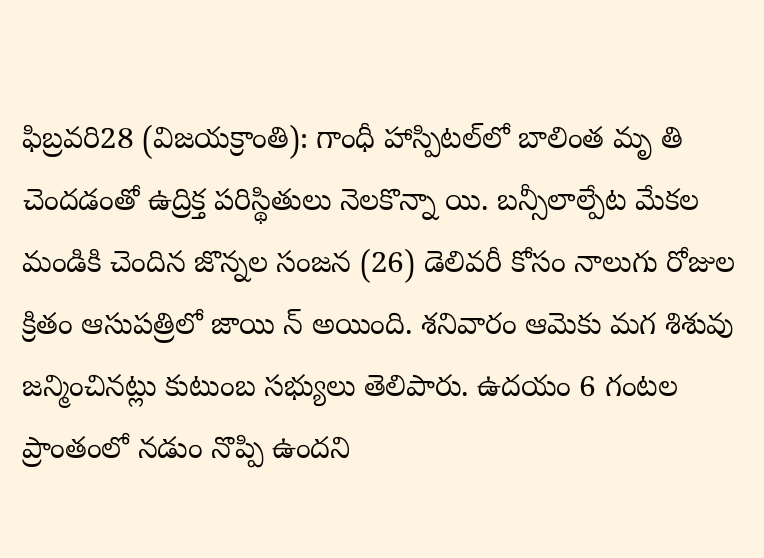ఫిబ్రవరి28 (విజయక్రాంతి): గాంధీ హాస్పిటల్‌లో బాలింత మృ తి చెందడంతో ఉద్రిక్త పరిస్థితులు నెలకొన్నా యి. బన్సీలాల్పేట మేకల మండికి చెందిన జొన్నల సంజన (26) డెలివరీ కోసం నాలుగు రోజుల క్రితం ఆసుపత్రిలో జాయి న్ అయింది. శనివారం ఆమెకు మగ శిశువు జన్మించినట్లు కుటుంబ సభ్యులు తెలిపారు. ఉదయం 6 గంటల ప్రాంతంలో నడుం నొప్పి ఉందని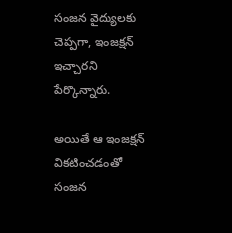సంజన వైద్యులకు చెప్పగా, ఇంజక్షన్ ఇచ్చారని పేర్కొన్నారు.

అయితే ఆ ఇంజక్షన్ వికటించడంతో సంజన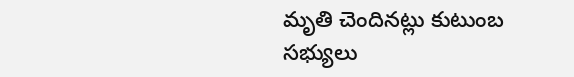మృతి చెందినట్లు కుటుంబ సభ్యులు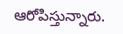ఆరోపిస్తున్నారు.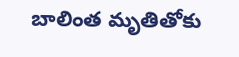బాలింత మృతితోకు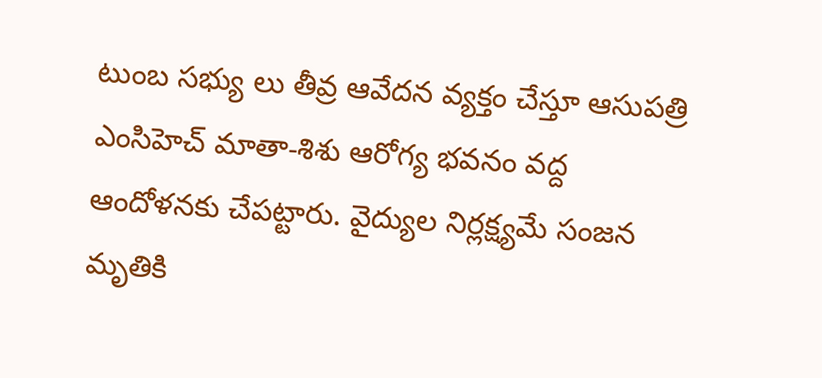టుంబ సభ్యు లు తీవ్ర ఆవేదన వ్యక్తం చేస్తూ ఆసుపత్రి ఎంసిహెచ్ మాతా-శిశు ఆరోగ్య భవనం వద్ద ఆందోళనకు చేపట్టారు. వైద్యుల నిర్లక్ష్యమే సంజన మృతికి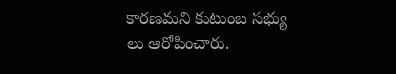కారణమని కుటుంబ సభ్యు లు ఆరోపించారు.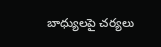బాధ్యులపై చర్యలు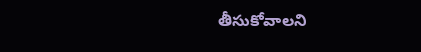తీసుకోవాలని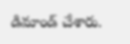డిమాండ్ చేశారు.